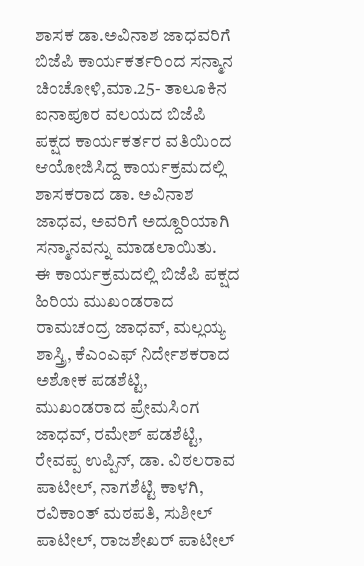ಶಾಸಕ ಡಾ.ಅವಿನಾಶ ಜಾಧವರಿಗೆ ಬಿಜೆಪಿ ಕಾರ್ಯಕರ್ತರಿಂದ ಸನ್ಮಾನ
ಚಿಂಚೋಳಿ,ಮಾ.25- ತಾಲೂಕಿನ ಐನಾಪೂರ ವಲಯದ ಬಿಜೆಪಿ ಪಕ್ಷದ ಕಾರ್ಯಕರ್ತರ ವತಿಯಿಂದ ಆಯೋಜಿಸಿದ್ದ ಕಾರ್ಯಕ್ರಮದಲ್ಲಿ ಶಾಸಕರಾದ ಡಾ. ಅವಿನಾಶ ಜಾಧವ, ಅವರಿಗೆ ಅದ್ದೂರಿಯಾಗಿ ಸನ್ಮಾನವನ್ನು ಮಾಡಲಾಯಿತು.
ಈ ಕಾರ್ಯಕ್ರಮದಲ್ಲಿ ಬಿಜೆಪಿ ಪಕ್ಷದ ಹಿರಿಯ ಮುಖಂಡರಾದ ರಾಮಚಂದ್ರ ಜಾಧವ್, ಮಲ್ಲಯ್ಯ ಶಾಸ್ತ್ರಿ, ಕೆಎಂಎಫ್ ನಿರ್ದೇಶಕರಾದ ಅಶೋಕ ಪಡಶೆಟ್ಟಿ, ಮುಖಂಡರಾದ ಪ್ರೇಮಸಿಂಗ ಜಾಧವ್, ರಮೇಶ್ ಪಡಶೆಟ್ಟಿ, ರೇವಪ್ಪ ಉಪ್ಪಿನ್, ಡಾ. ವಿಠಲರಾವ ಪಾಟೀಲ್, ನಾಗಶೆಟ್ಟಿ ಕಾಳಗಿ, ರವಿಕಾಂತ್ ಮಠಪತಿ, ಸುಶೀಲ್ ಪಾಟೀಲ್, ರಾಜಶೇಖರ್ ಪಾಟೀಲ್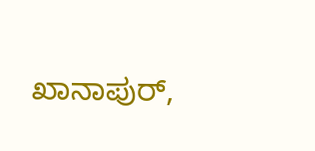ಖಾನಾಪುರ್,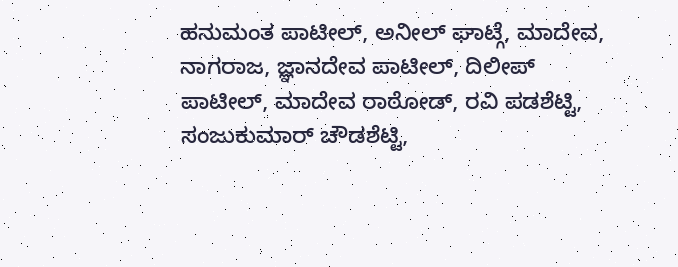ಹನುಮಂತ ಪಾಟೀಲ್, ಅನೀಲ್ ಘಾಟ್ಗೆ, ಮಾದೇವ, ನಾಗರಾಜ, ಜ್ಞಾನದೇವ ಪಾಟೀಲ್, ದಿಲೀಪ್ ಪಾಟೀಲ್, ಮಾದೇವ ರಾಠೋಡ್, ರವಿ ಪಡಶೆಟ್ಟಿ, ಸಂಜುಕುಮಾರ್ ಚೌಡಶೆಟ್ಟಿ,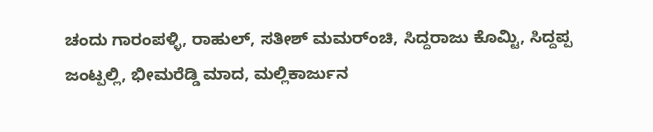ಚಂದು ಗಾರಂಪಳ್ಳಿ, ರಾಹುಲ್, ಸತೀಶ್ ಮಮರ್ಂಚಿ, ಸಿದ್ದರಾಜು ಕೊಮ್ಟಿ, ಸಿದ್ದಪ್ಪ ಜಂಟ್ಪಲ್ಲಿ, ಭೀಮರೆಡ್ಡಿ ಮಾದ, ಮಲ್ಲಿಕಾರ್ಜುನ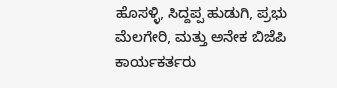ಹೊಸಳ್ಳಿ, ಸಿದ್ದಪ್ಪ ಹುಡುಗಿ, ಪ್ರಭು ಮೆಲಗೇರಿ, ಮತ್ತು ಅನೇಕ ಬಿಜೆಪಿ ಕಾರ್ಯಕರ್ತರು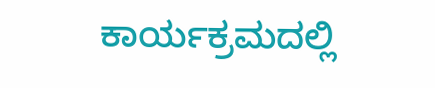ಕಾರ್ಯಕ್ರಮದಲ್ಲಿ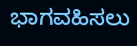ಭಾಗವಹಿಸಲು